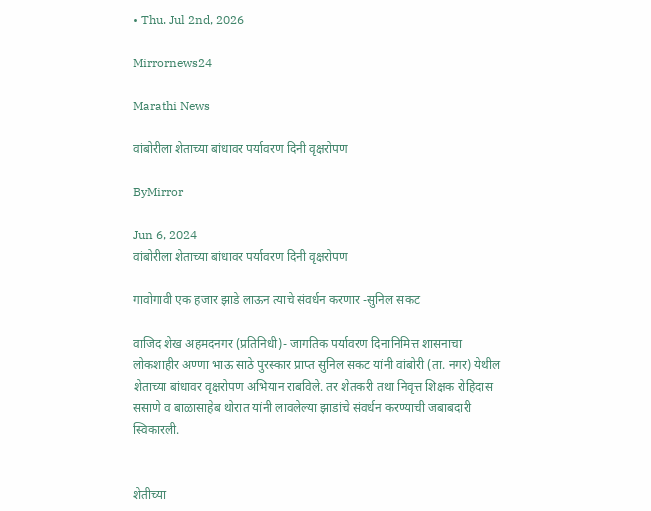• Thu. Jul 2nd, 2026

Mirrornews24

Marathi News

वांबोरीला शेताच्या बांधावर पर्यावरण दिनी वृक्षरोपण

ByMirror

Jun 6, 2024
वांबोरीला शेताच्या बांधावर पर्यावरण दिनी वृक्षरोपण

गावोगावी एक हजार झाडे लाऊन त्याचे संवर्धन करणार -सुनिल सकट

वाजिद शेख अहमदनगर (प्रतिनिधी)- जागतिक पर्यावरण दिनानिमित्त शासनाचा लोकशाहीर अण्णा भाऊ साठे पुरस्कार प्राप्त सुनिल सकट यांनी वांबोरी (ता. नगर) येथील शेताच्या बांधावर वृक्षरोपण अभियान राबविले. तर शेतकरी तथा निवृत्त शिक्षक रोहिदास ससाणे व बाळासाहेब थोरात यांनी लावलेल्या झाडांचे संवर्धन करण्याची जबाबदारी स्विकारली.


शेतीच्या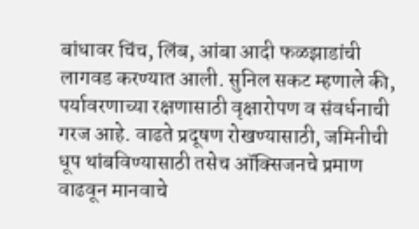बांधावर चिंच, लिंब, आंबा आदी फळझाडांची लागवड करण्यात आली. सुनिल सकट म्हणाले की, पर्यावरणाच्या रक्षणासाठी वृक्षारोपण व संवर्धनाची गरज आहे. वाढते प्रदूषण रोखण्यासाठी, जमिनीची धूप थांबविण्यासाठी तसेच ऑक्सिजनचे प्रमाण वाढवून मानवाचे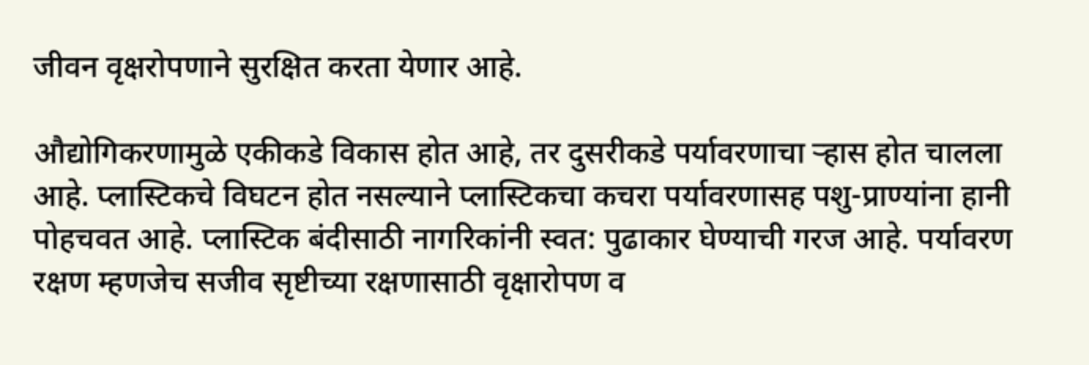जीवन वृक्षरोपणाने सुरक्षित करता येणार आहे.

औद्योगिकरणामुळे एकीकडे विकास होत आहे, तर दुसरीकडे पर्यावरणाचा ऱ्हास होत चालला आहे. प्लास्टिकचे विघटन होत नसल्याने प्लास्टिकचा कचरा पर्यावरणासह पशु-प्राण्यांना हानी पोहचवत आहे. प्लास्टिक बंदीसाठी नागरिकांनी स्वत: पुढाकार घेण्याची गरज आहे. पर्यावरण रक्षण म्हणजेच सजीव सृष्टीच्या रक्षणासाठी वृक्षारोपण व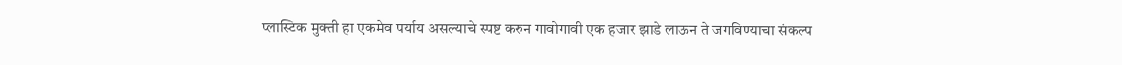प्लास्टिक मुक्ती हा एकमेव पर्याय असल्याचे स्पष्ट करुन गावोगावी एक हजार झाडे लाऊन ते जगविण्याचा संकल्प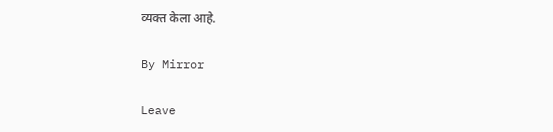व्यक्त केला आहे.

By Mirror

Leave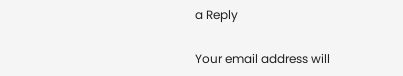a Reply

Your email address will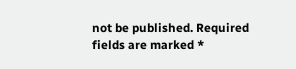not be published. Required fields are marked *